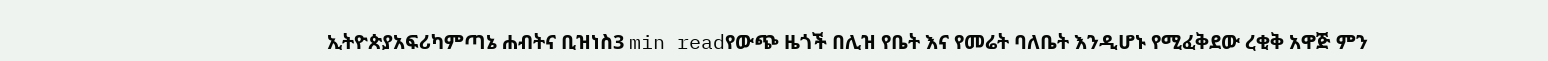ኢትዮጵያአፍሪካምጣኔ ሐብትና ቢዝነስ3 min readየውጭ ዜጎች በሊዝ የቤት እና የመሬት ባለቤት እንዲሆኑ የሚፈቅደው ረቂቅ አዋጅ ምን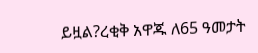ይዟል?ረቂቅ አዋጁ ለ65 ዓመታት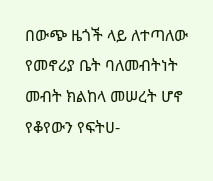በውጭ ዜጎች ላይ ለተጣለው የመኖሪያ ቤት ባለመብትነት መብት ክልከላ መሠረት ሆኖ የቆየውን የፍትሀ-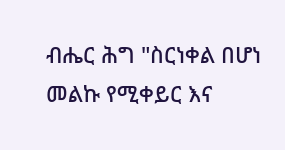ብሔር ሕግ "ስርነቀል በሆነ መልኩ የሚቀይር እና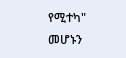የሚተካ" መሆኑን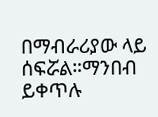በማብራሪያው ላይ ሰፍሯል።ማንበብ ይቀጥሉ